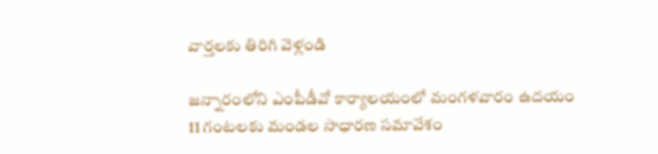వార్తలకు తిరిగి వెళ్లండి

జన్నారంలోని ఎంపీడీవో కార్యాలయంలో మంగళవారం ఉదయం 11 గంటలకు మండల సాధారణ సమావేశం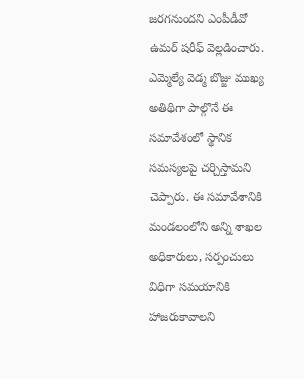జరగనుందని ఎంపీడీవో ఉమర్ షరీఫ్ వెల్లడించారు.
ఎమ్మెల్యే వెడ్మ బొజ్జు ముఖ్య అతిథిగా పాల్గొనే ఈ సమావేశంలో స్థానిక సమస్యలపై చర్చిస్తామని చెప్పారు. ఈ సమావేశానికి మండలంలోని అన్ని శాఖల అధికారులు, సర్పంచులు విధిగా సమయానికి హాజరుకావాలని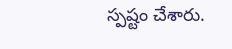స్పష్టం చేశారు.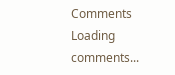Comments
Loading comments...